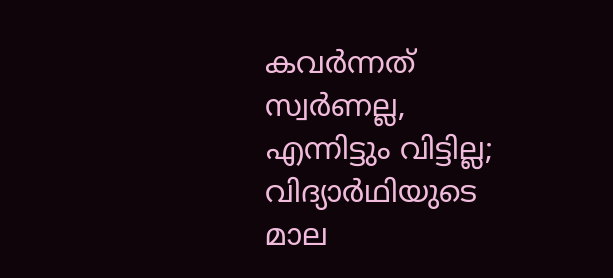കവര്‍ന്നത് സ്വര്‍ണല്ല, എന്നിട്ടും വിട്ടില്ല; വിദ്യാര്‍ഥിയുടെ മാല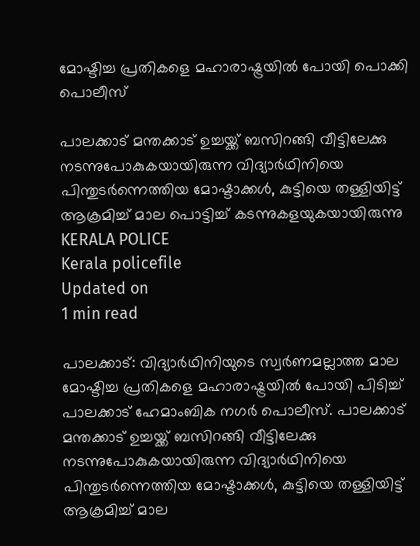മോഷ്ടിച്ച പ്രതികളെ മഹാരാഷ്ട്രയില്‍ പോയി പൊക്കി പൊലീസ്

പാലക്കാട് മന്തക്കാട് ഉച്ചയ്ക്ക് ബസിറങ്ങി വീട്ടിലേക്കു നടന്നുപോകുകയായിരുന്ന വിദ്യാര്‍ഥിനിയെ പിന്തുടര്‍ന്നെത്തിയ മോഷ്ടാക്കള്‍, കുട്ടിയെ തള്ളിയിട്ട് ആക്രമിച്ച് മാല പൊട്ടിച്ച് കടന്നുകളയുകയായിരുന്നു
KERALA POLICE
Kerala policefile
Updated on
1 min read

പാലക്കാട്: വിദ്യാര്‍ഥിനിയുടെ സ്വര്‍ണമല്ലാത്ത മാല മോഷ്ടിച്ച പ്രതികളെ മഹാരാഷ്ട്രയില്‍ പോയി പിടിച്ച് പാലക്കാട് ഹേമാംബിക നഗര്‍ പൊലീസ്. പാലക്കാട് മന്തക്കാട് ഉച്ചയ്ക്ക് ബസിറങ്ങി വീട്ടിലേക്കു നടന്നുപോകുകയായിരുന്ന വിദ്യാര്‍ഥിനിയെ പിന്തുടര്‍ന്നെത്തിയ മോഷ്ടാക്കള്‍, കുട്ടിയെ തള്ളിയിട്ട് ആക്രമിച്ച് മാല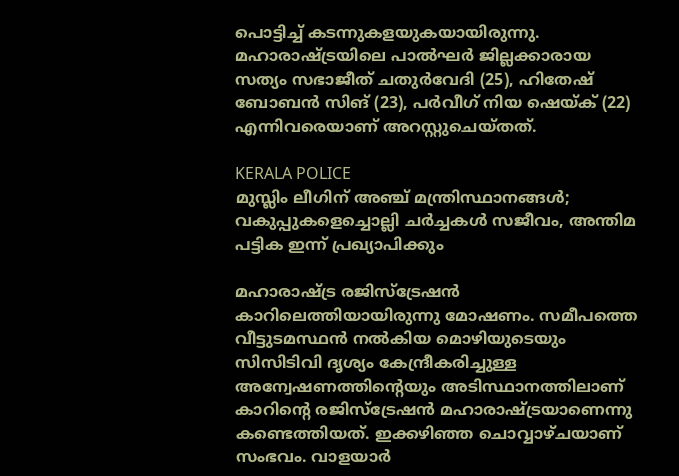പൊട്ടിച്ച് കടന്നുകളയുകയായിരുന്നു. മഹാരാഷ്ട്രയിലെ പാല്‍ഘര്‍ ജില്ലക്കാരായ സത്യം സഭാജീത് ചതുര്‍വേദി (25), ഹിതേഷ് ബോബന്‍ സിങ് (23), പര്‍വീഗ് നിയ ഷെയ്ക് (22) എന്നിവരെയാണ് അറസ്റ്റുചെയ്തത്.

KERALA POLICE
മുസ്ലിം ലീഗിന് അഞ്ച് മന്ത്രിസ്ഥാനങ്ങൾ; വകുപ്പുകളെച്ചൊല്ലി ചർച്ചകൾ സജീവം, അന്തിമ പട്ടിക ഇന്ന് പ്രഖ്യാപിക്കും

മഹാരാഷ്ട്ര രജിസ്‌ട്രേഷന്‍ കാറിലെത്തിയായിരുന്നു മോഷണം. സമീപത്തെ വീട്ടുടമസ്ഥന്‍ നല്‍കിയ മൊഴിയുടെയും സിസിടിവി ദൃശ്യം കേന്ദ്രീകരിച്ചുള്ള അന്വേഷണത്തിന്റെയും അടിസ്ഥാനത്തിലാണ് കാറിന്റെ രജിസ്‌ട്രേഷന്‍ മഹാരാഷ്ട്രയാണെന്നു കണ്ടെത്തിയത്. ഇക്കഴിഞ്ഞ ചൊവ്വാഴ്ചയാണ് സംഭവം. വാളയാര്‍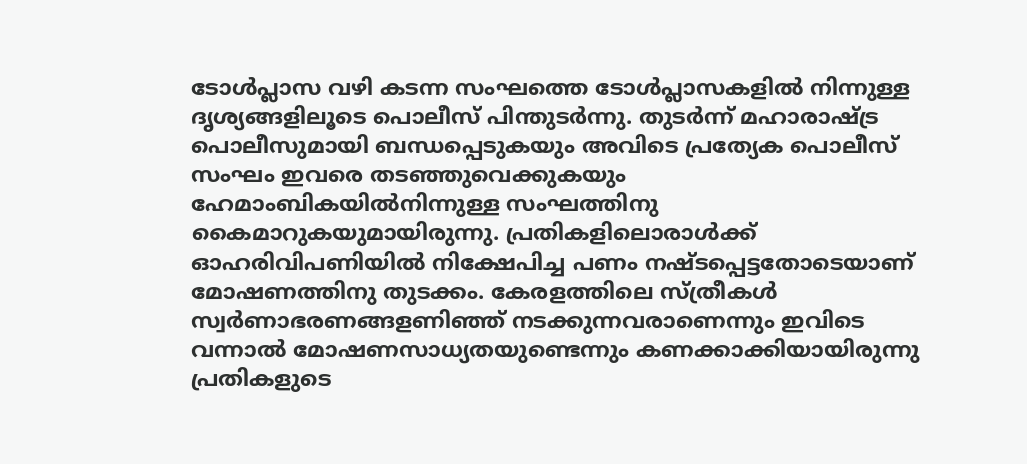ടോള്‍പ്ലാസ വഴി കടന്ന സംഘത്തെ ടോള്‍പ്ലാസകളില്‍ നിന്നുള്ള ദൃശ്യങ്ങളിലൂടെ പൊലീസ് പിന്തുടര്‍ന്നു. തുടര്‍ന്ന് മഹാരാഷ്ട്ര പൊലീസുമായി ബന്ധപ്പെടുകയും അവിടെ പ്രത്യേക പൊലീസ് സംഘം ഇവരെ തടഞ്ഞുവെക്കുകയും ഹേമാംബികയില്‍നിന്നുള്ള സംഘത്തിനു കൈമാറുകയുമായിരുന്നു. പ്രതികളിലൊരാള്‍ക്ക് ഓഹരിവിപണിയില്‍ നിക്ഷേപിച്ച പണം നഷ്ടപ്പെട്ടതോടെയാണ് മോഷണത്തിനു തുടക്കം. കേരളത്തിലെ സ്ത്രീകള്‍ സ്വര്‍ണാഭരണങ്ങളണിഞ്ഞ് നടക്കുന്നവരാണെന്നും ഇവിടെ വന്നാല്‍ മോഷണസാധ്യതയുണ്ടെന്നും കണക്കാക്കിയായിരുന്നു പ്രതികളുടെ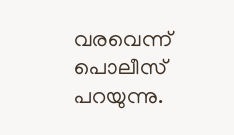വരവെന്ന് പൊലീസ് പറയുന്നു.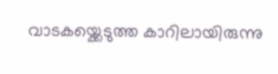വാടകയ്ക്കെടുത്ത കാറിലായിരുന്നു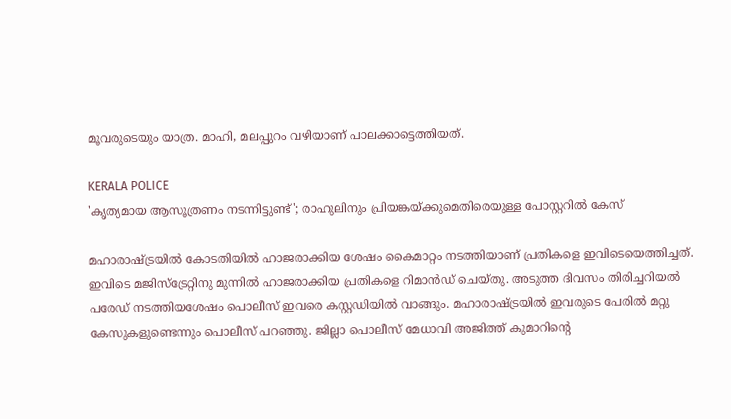മൂവരുടെയും യാത്ര. മാഹി, മലപ്പുറം വഴിയാണ് പാലക്കാട്ടെത്തിയത്.

KERALA POLICE
'കൃത്യമായ ആസൂത്രണം നടന്നിട്ടുണ്ട്'; രാഹുലിനും പ്രിയങ്കയ്ക്കുമെതിരെയുള്ള പോസ്റ്ററില്‍ കേസ്

മഹാരാഷ്ട്രയില്‍ കോടതിയില്‍ ഹാജരാക്കിയ ശേഷം കൈമാറ്റം നടത്തിയാണ് പ്രതികളെ ഇവിടെയെത്തിച്ചത്. ഇവിടെ മജിസ്‌ട്രേറ്റിനു മുന്നില്‍ ഹാജരാക്കിയ പ്രതികളെ റിമാന്‍ഡ് ചെയ്തു. അടുത്ത ദിവസം തിരിച്ചറിയല്‍ പരേഡ് നടത്തിയശേഷം പൊലീസ് ഇവരെ കസ്റ്റഡിയില്‍ വാങ്ങും. മഹാരാഷ്ട്രയില്‍ ഇവരുടെ പേരില്‍ മറ്റു കേസുകളുണ്ടെന്നും പൊലീസ് പറഞ്ഞു. ജില്ലാ പൊലീസ് മേധാവി അജിത്ത് കുമാറിന്റെ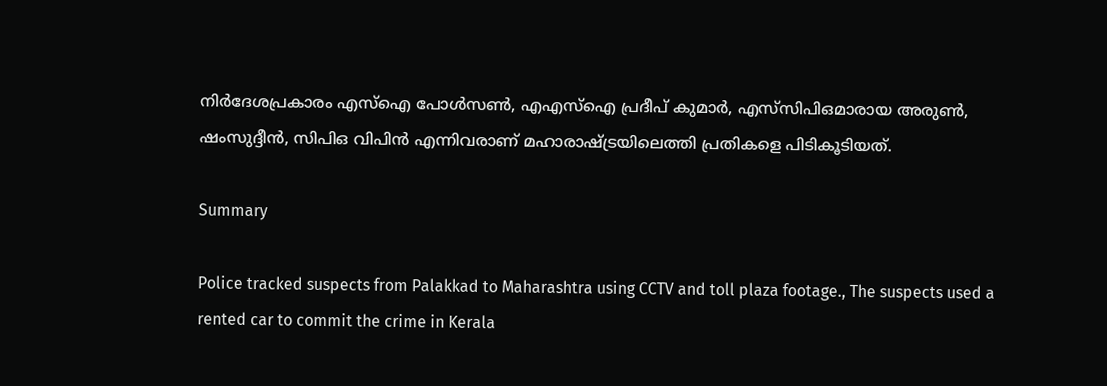നിര്‍ദേശപ്രകാരം എസ്‌ഐ പോള്‍സണ്‍, എഎസ്‌ഐ പ്രദീപ് കുമാര്‍, എസ്‌സിപിഒമാരായ അരുണ്‍, ഷംസുദ്ദീന്‍, സിപിഒ വിപിന്‍ എന്നിവരാണ് മഹാരാഷ്ട്രയിലെത്തി പ്രതികളെ പിടികൂടിയത്.

Summary

Police tracked suspects from Palakkad to Maharashtra using CCTV and toll plaza footage., The suspects used a rented car to commit the crime in Kerala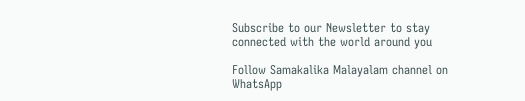Subscribe to our Newsletter to stay connected with the world around you

Follow Samakalika Malayalam channel on WhatsApp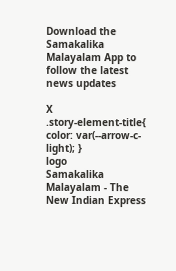Download the Samakalika Malayalam App to follow the latest news updates

X
.story-element-title{ color: var(--arrow-c-light); }
logo
Samakalika Malayalam - The New Indian Express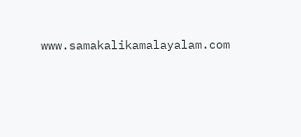www.samakalikamalayalam.com